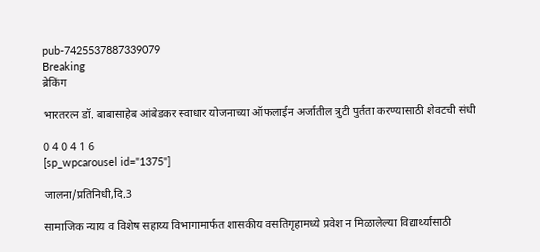pub-7425537887339079
Breaking
ब्रेकिंग

भारतरत्न डॉ. बाबासाहेब आंबेडकर स्वाधार योजनाच्या ऑफलाईन अर्जातील त्रुटी पुर्तता करण्यासाठी शेवटची संधी

0 4 0 4 1 6
[sp_wpcarousel id="1375"]

जालना/प्रतिनिधी,दि.3

सामाजिक न्याय व विशेष सहाय्य विभागामार्फत शासकीय वसतिगृहामध्ये प्रवेश न मिळालेल्या विद्यार्थ्यासाठी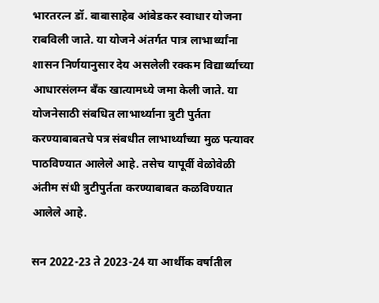भारतरत्न डॉ. बाबासाहेब आंबेडकर स्वाधार योजना राबविली जाते. या योजने अंतर्गत पात्र लाभार्थ्यांना शासन निर्णयानुसार देय असलेली रक्कम विद्यार्थ्याच्या आधारसंलग्न बँक खात्यामध्ये जमा केली जाते. या योजनेसाठी संबधित लाभार्थ्याना त्रुटी पुर्तता करण्याबाबतचे पत्र संबधीत लाभार्थ्यांच्या मुळ पत्यावर पाठविण्यात आलेले आहे. तसेच यापूर्वी वेळोवेळी अंतीम संधी त्रुटीपुर्तता करण्याबाबत कळविण्यात आलेले आहे.

सन 2022-23 ते 2023-24 या आर्थीक वर्षातील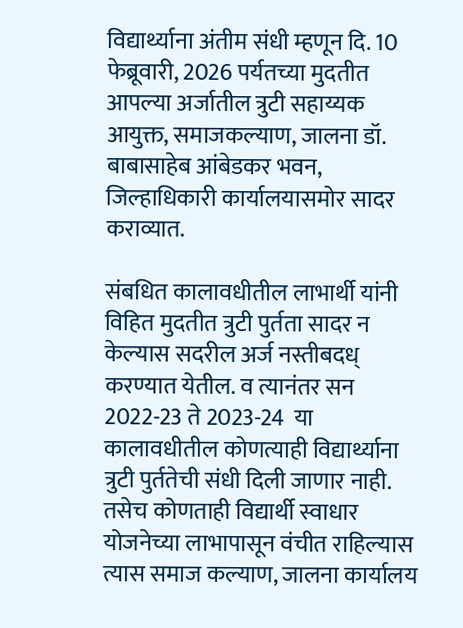विद्यार्थ्याना अंतीम संधी म्हणून दि. 10 फेब्रूवारी, 2026 पर्यतच्या मुदतीत आपल्या अर्जातील त्रुटी सहाय्यक आयुक्त, समाजकल्याण, जालना डॉ. बाबासाहेब आंबेडकर भवन, जिल्हाधिकारी कार्यालयासमोर सादर कराव्यात.

संबधित कालावधीतील लाभार्थी यांनी विहित मुदतीत त्रुटी पुर्तता सादर न केल्यास सदरील अर्ज नस्तीबदध् करण्यात येतील. व त्यानंतर सन 2022-23 ते 2023-24  या कालावधीतील कोणत्याही विद्यार्थ्याना त्रुटी पुर्ततेची संधी दिली जाणार नाही. तसेच कोणताही विद्यार्थी स्वाधार योजनेच्या लाभापासून वंचीत राहिल्यास त्यास समाज कल्याण, जालना कार्यालय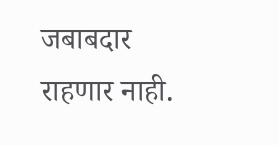जबाबदार राहणार नाही.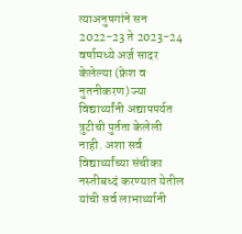त्याअनुषगांने सन 2022-23 ते 2023-24 वर्षामध्ये अर्ज सादर केलेल्या (फ्रेश व नुतनीकरण) ज्या विद्यार्थ्यांनी अद्यापपर्यत त्रुटीची पुर्तता केलेली नाही. अशा सर्व विद्यार्थ्यांच्या संचीका नस्तीबध्दं करण्यात येतील यांची सर्व लाभार्थ्यानी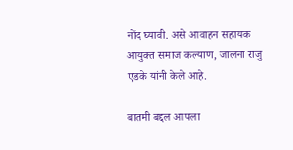नोंद घ्यावी. असे आवाहन सहायक आयुक्त समाज कल्याण, जालना राजु एडके यांनी केले आहे.

बातमी बद्दल आपला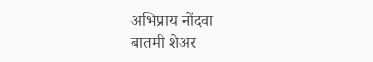अभिप्राय नोंदवा
बातमी शेअर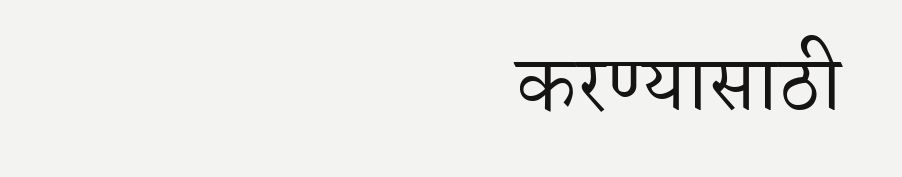करण्यासाठी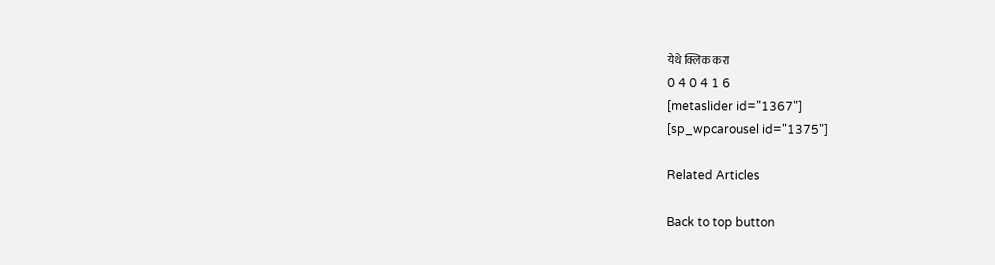येथे क्लिक करा
0 4 0 4 1 6
[metaslider id="1367"]
[sp_wpcarousel id="1375"]

Related Articles

Back to top button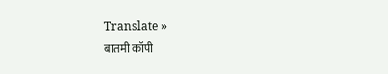Translate »
बातमी कॉपी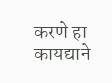करणे हा कायद्याने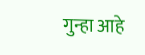गुन्हा आहे